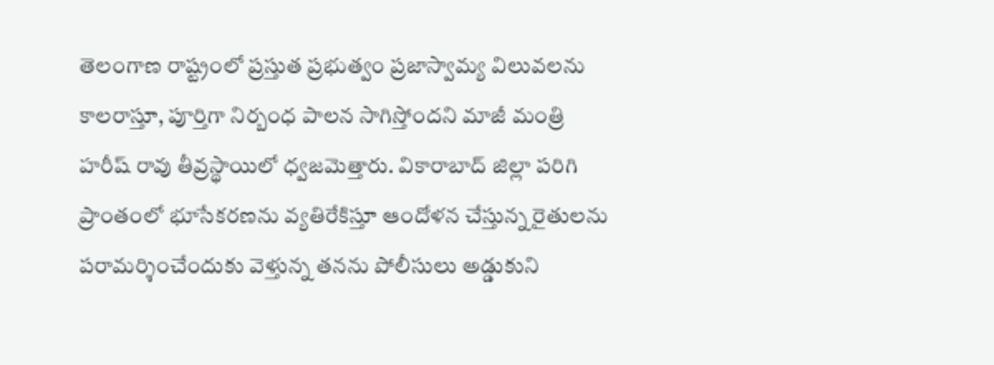తెలంగాణ రాష్ట్రంలో ప్రస్తుత ప్రభుత్వం ప్రజాస్వామ్య విలువలను కాలరాస్తూ, పూర్తిగా నిర్బంధ పాలన సాగిస్తోందని మాజీ మంత్రి హరీష్ రావు తీవ్రస్థాయిలో ధ్వజమెత్తారు. వికారాబాద్ జిల్లా పరిగి ప్రాంతంలో భూసేకరణను వ్యతిరేకిస్తూ ఆందోళన చేస్తున్న రైతులను పరామర్శించేందుకు వెళ్తున్న తనను పోలీసులు అడ్డుకుని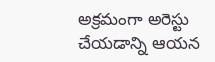అక్రమంగా అరెస్టు చేయడాన్ని ఆయన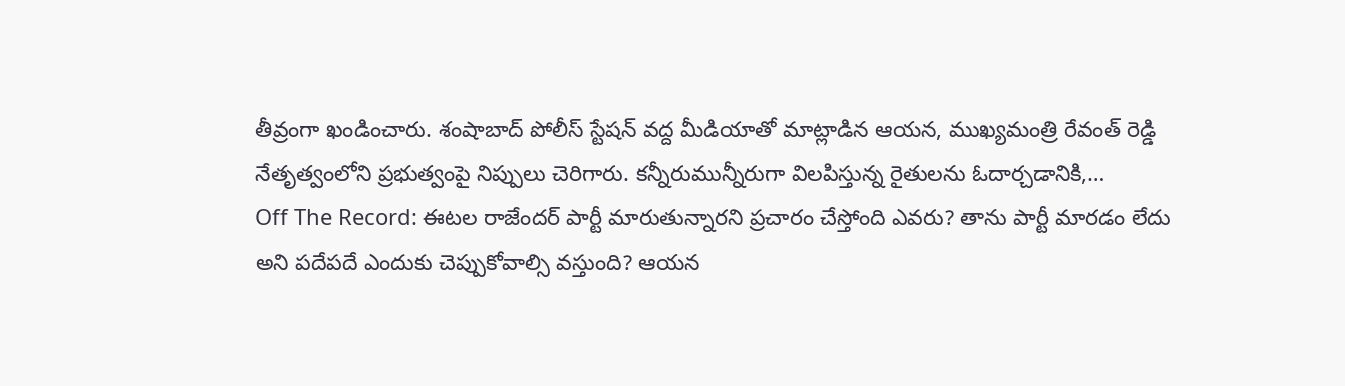తీవ్రంగా ఖండించారు. శంషాబాద్ పోలీస్ స్టేషన్ వద్ద మీడియాతో మాట్లాడిన ఆయన, ముఖ్యమంత్రి రేవంత్ రెడ్డి నేతృత్వంలోని ప్రభుత్వంపై నిప్పులు చెరిగారు. కన్నీరుమున్నీరుగా విలపిస్తున్న రైతులను ఓదార్చడానికి,…
Off The Record: ఈటల రాజేందర్ పార్టీ మారుతున్నారని ప్రచారం చేస్తోంది ఎవరు? తాను పార్టీ మారడం లేదు అని పదేపదే ఎందుకు చెప్పుకోవాల్సి వస్తుంది? ఆయన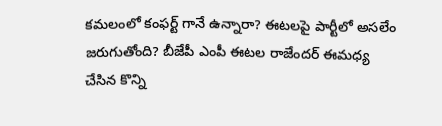కమలంలో కంఫర్ట్ గానే ఉన్నారా? ఈటలపై పార్టీలో అసలేం జరుగుతోంది? బీజేపీ ఎంపీ ఈటల రాజేందర్ ఈమధ్య చేసిన కొన్ని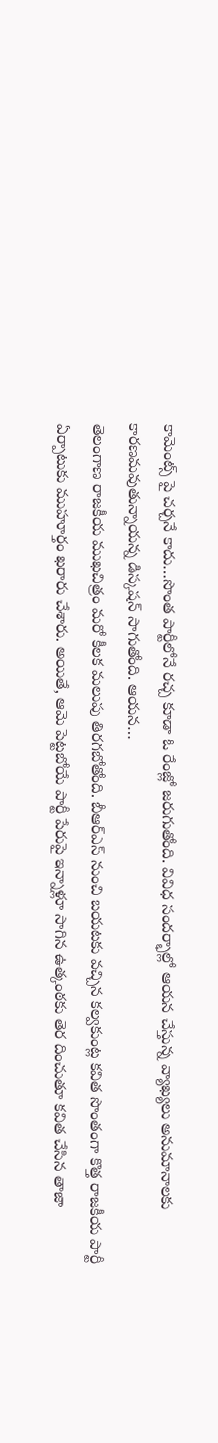కామెంట్స్ పై చర్చనే కాదు…సొంత పార్టీలోనే రచ్చ కూడా ఓ రేంజ్లో జరుగుతోంది. వివిధ సందర్భాల్లో ఆయన చేస్తున్న వ్యాఖ్యలు అనుమానాలకు కారణమవుతున్నాయన్న డిస్కషన్ సాగుతోంది. ఆయన…
తెలంగాణ రాజకీయ ముఖచిత్రం మరో కీలక మలుపు తిరగబోతోంది. బీఆర్ఎస్ నుంచి బయటకు వచ్చిన కల్వకుంట్ల కవిత సొంతంగా కొత్త రాజకీయ పార్టీ ఏర్పాటుకు ముహూర్తం ఖరారు చేశారు. అయితే, ఆమె పెట్టబోయే పార్టీ పేరుపై ఇన్నాళ్లూ సాగిన ఉత్కంఠకు తెర దించుతూ కవిత చేసిన తాజా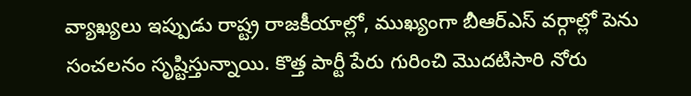వ్యాఖ్యలు ఇప్పుడు రాష్ట్ర రాజకీయాల్లో, ముఖ్యంగా బీఆర్ఎస్ వర్గాల్లో పెను సంచలనం సృష్టిస్తున్నాయి. కొత్త పార్టీ పేరు గురించి మొదటిసారి నోరు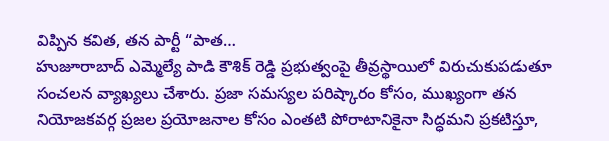విప్పిన కవిత, తన పార్టీ “పాత…
హుజూరాబాద్ ఎమ్మెల్యే పాడి కౌశిక్ రెడ్డి ప్రభుత్వంపై తీవ్రస్థాయిలో విరుచుకుపడుతూ సంచలన వ్యాఖ్యలు చేశారు. ప్రజా సమస్యల పరిష్కారం కోసం, ముఖ్యంగా తన నియోజకవర్గ ప్రజల ప్రయోజనాల కోసం ఎంతటి పోరాటానికైనా సిద్ధమని ప్రకటిస్తూ,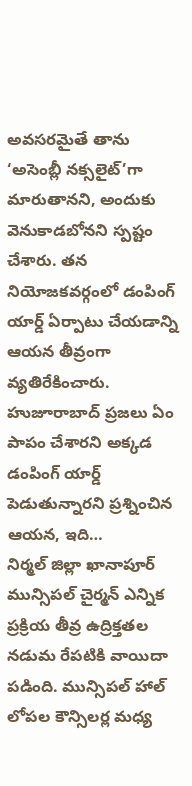అవసరమైతే తాను ‘అసెంబ్లీ నక్సలైట్’గా మారుతానని, అందుకు వెనుకాడబోనని స్పష్టం చేశారు. తన నియోజకవర్గంలో డంపింగ్ యార్డ్ ఏర్పాటు చేయడాన్ని ఆయన తీవ్రంగా వ్యతిరేకించారు. హుజూరాబాద్ ప్రజలు ఏం పాపం చేశారని అక్కడ డంపింగ్ యార్డ్ పెడుతున్నారని ప్రశ్నించిన ఆయన, ఇది…
నిర్మల్ జిల్లా ఖానాపూర్ మున్సిపల్ చైర్మన్ ఎన్నిక ప్రక్రియ తీవ్ర ఉద్రిక్తతల నడుమ రేపటికి వాయిదా పడింది. మున్సిపల్ హాల్ లోపల కౌన్సిలర్ల మధ్య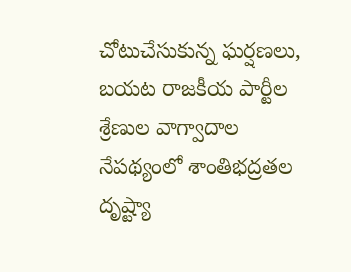చోటుచేసుకున్న ఘర్షణలు, బయట రాజకీయ పార్టీల శ్రేణుల వాగ్వాదాల నేపథ్యంలో శాంతిభద్రతల దృష్ట్యా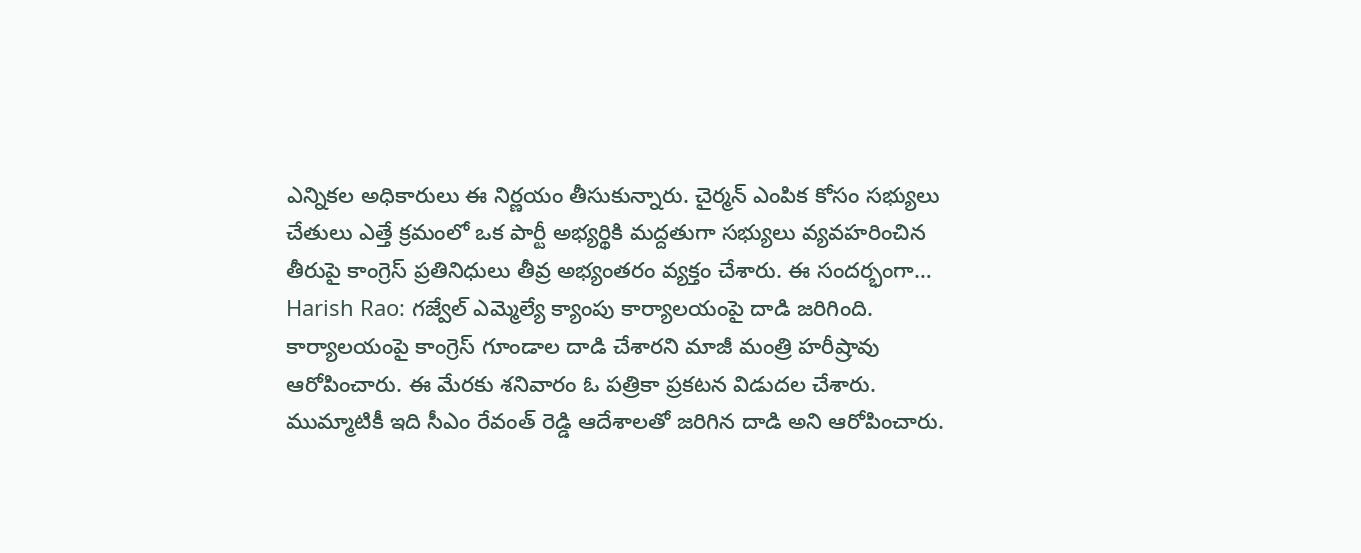ఎన్నికల అధికారులు ఈ నిర్ణయం తీసుకున్నారు. చైర్మన్ ఎంపిక కోసం సభ్యులు చేతులు ఎత్తే క్రమంలో ఒక పార్టీ అభ్యర్థికి మద్దతుగా సభ్యులు వ్యవహరించిన తీరుపై కాంగ్రెస్ ప్రతినిధులు తీవ్ర అభ్యంతరం వ్యక్తం చేశారు. ఈ సందర్భంగా…
Harish Rao: గజ్వేల్ ఎమ్మెల్యే క్యాంపు కార్యాలయంపై దాడి జరిగింది. కార్యాలయంపై కాంగ్రెస్ గూండాల దాడి చేశారని మాజీ మంత్రి హరీష్రావు ఆరోపించారు. ఈ మేరకు శనివారం ఓ పత్రికా ప్రకటన విడుదల చేశారు. ముమ్మాటికీ ఇది సీఎం రేవంత్ రెడ్డి ఆదేశాలతో జరిగిన దాడి అని ఆరోపించారు.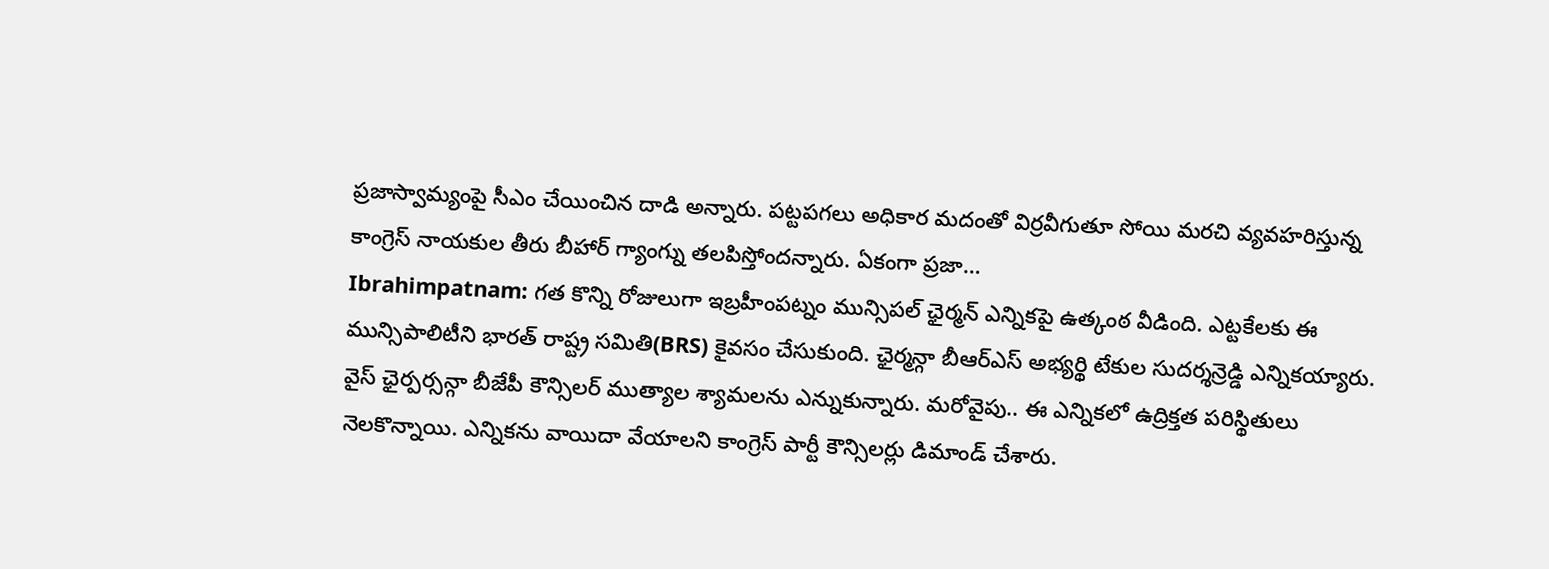ప్రజాస్వామ్యంపై సీఎం చేయించిన దాడి అన్నారు. పట్టపగలు అధికార మదంతో విర్రవీగుతూ సోయి మరచి వ్యవహరిస్తున్న కాంగ్రెస్ నాయకుల తీరు బీహార్ గ్యాంగ్ను తలపిస్తోందన్నారు. ఏకంగా ప్రజా…
Ibrahimpatnam: గత కొన్ని రోజులుగా ఇబ్రహీంపట్నం మున్సిపల్ ఛైర్మన్ ఎన్నికపై ఉత్కంఠ వీడింది. ఎట్టకేలకు ఈ మున్సిపాలిటీని భారత్ రాష్ట్ర సమితి(BRS) కైవసం చేసుకుంది. ఛైర్మన్గా బీఆర్ఎస్ అభ్యర్థి టేకుల సుదర్శన్రెడ్డి ఎన్నికయ్యారు. వైస్ ఛైర్పర్సన్గా బీజేపీ కౌన్సిలర్ ముత్యాల శ్యామలను ఎన్నుకున్నారు. మరోవైపు.. ఈ ఎన్నికలో ఉద్రిక్తత పరిస్థితులు నెలకొన్నాయి. ఎన్నికను వాయిదా వేయాలని కాంగ్రెస్ పార్టీ కౌన్సిలర్లు డిమాండ్ చేశారు.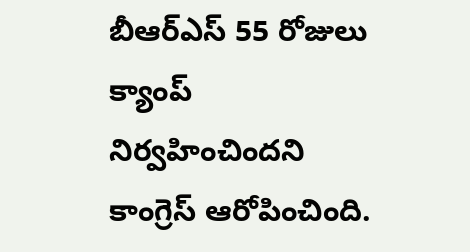బీఆర్ఎస్ 55 రోజులు క్యాంప్ నిర్వహించిందని కాంగ్రెస్ ఆరోపించింది.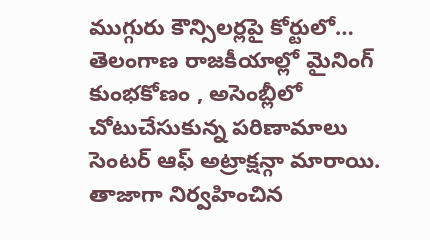ముగ్గురు కౌన్సిలర్లపై కోర్టులో…
తెలంగాణ రాజకీయాల్లో మైనింగ్ కుంభకోణం , అసెంబ్లీలో చోటుచేసుకున్న పరిణామాలు సెంటర్ ఆఫ్ అట్రాక్షన్గా మారాయి. తాజాగా నిర్వహించిన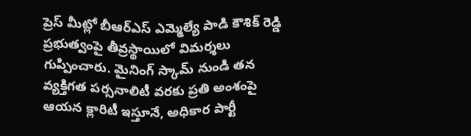ప్రెస్ మీట్లో బీఆర్ఎస్ ఎమ్మెల్యే పాడి కౌశిక్ రెడ్డి ప్రభుత్వంపై తీవ్రస్థాయిలో విమర్శలు గుప్పించారు. మైనింగ్ స్కామ్ నుండి తన వ్యక్తిగత పర్సనాలిటీ వరకు ప్రతి అంశంపై ఆయన క్లారిటీ ఇస్తూనే, అధికార పార్టీ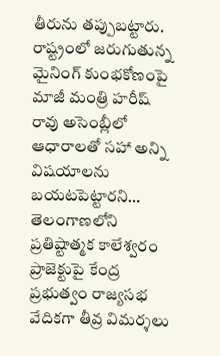తీరును తప్పుబట్టారు. రాష్ట్రంలో జరుగుతున్న మైనింగ్ కుంభకోణంపై మాజీ మంత్రి హరీష్ రావు అసెంబ్లీలో ఆధారాలతో సహా అన్ని విషయాలను బయటపెట్టారని…
తెలంగాణలోని ప్రతిష్టాత్మక కాలేశ్వరం ప్రాజెక్టుపై కేంద్ర ప్రభుత్వం రాజ్యసభ వేదికగా తీవ్ర విమర్శలు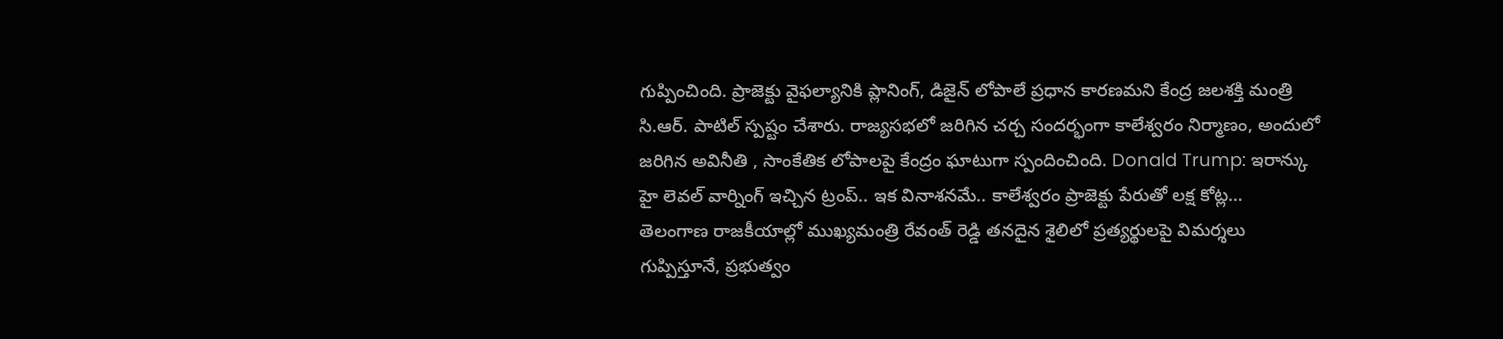గుప్పించింది. ప్రాజెక్టు వైఫల్యానికి ప్లానింగ్, డిజైన్ లోపాలే ప్రధాన కారణమని కేంద్ర జలశక్తి మంత్రి సి.ఆర్. పాటిల్ స్పష్టం చేశారు. రాజ్యసభలో జరిగిన చర్చ సందర్భంగా కాలేశ్వరం నిర్మాణం, అందులో జరిగిన అవినీతి , సాంకేతిక లోపాలపై కేంద్రం ఘాటుగా స్పందించింది. Donald Trump: ఇరాన్కు హై లెవల్ వార్నింగ్ ఇచ్చిన ట్రంప్.. ఇక వినాశనమే.. కాలేశ్వరం ప్రాజెక్టు పేరుతో లక్ష కోట్ల…
తెలంగాణ రాజకీయాల్లో ముఖ్యమంత్రి రేవంత్ రెడ్డి తనదైన శైలిలో ప్రత్యర్థులపై విమర్శలు గుప్పిస్తూనే, ప్రభుత్వం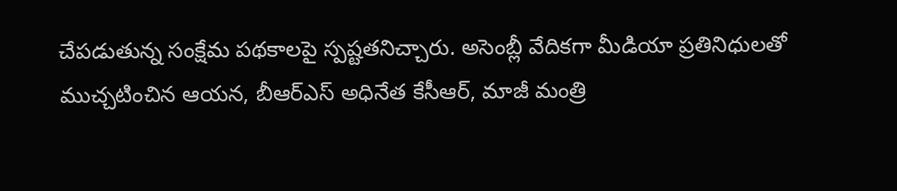చేపడుతున్న సంక్షేమ పథకాలపై స్పష్టతనిచ్చారు. అసెంబ్లీ వేదికగా మీడియా ప్రతినిధులతో ముచ్చటించిన ఆయన, బీఆర్ఎస్ అధినేత కేసీఆర్, మాజీ మంత్రి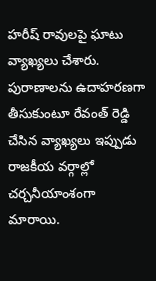హరీష్ రావులపై ఘాటు వ్యాఖ్యలు చేశారు. పురాణాలను ఉదాహరణగా తీసుకుంటూ రేవంత్ రెడ్డి చేసిన వ్యాఖ్యలు ఇప్పుడు రాజకీయ వర్గాల్లో చర్చనీయాంశంగా మారాయి.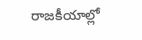రాజకీయాల్లో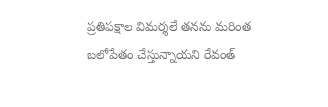ప్రతిపక్షాల విమర్శలే తనను మరింత బలోపేతం చేస్తున్నాయని రేవంత్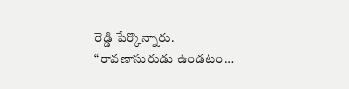రెడ్డి పేర్కొన్నారు. “రావణాసురుడు ఉండటం…